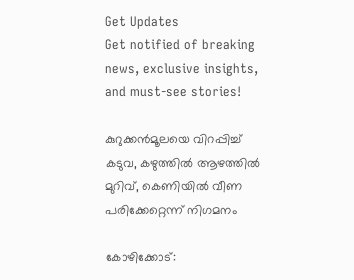Get Updates
Get notified of breaking news, exclusive insights, and must-see stories!

കുറുക്കന്‍മൂലയെ വിറപ്പിച്ച് കടുവ, കഴുത്തില്‍ ആഴത്തില്‍ മുറിവ്, കെണിയില്‍ വീണ പരിക്കേറ്റെന്ന് നിഗമനം

കോഴിക്കോട്: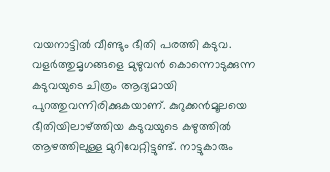വയനാട്ടില്‍ വീണ്ടും ഭീതി പരത്തി കടുവ. വളര്‍ത്തുമൃഗങ്ങളെ മുഴുവന്‍ കൊന്നൊടുക്കുന്ന കടുവയുടെ ചിത്രം ആദ്യമായി പുറത്തുവന്നിരിക്കുകയാണ്. കുറുക്കന്‍മൂലയെ ഭീതിയിലാഴ്ത്തിയ കടുവയുടെ കഴുത്തില്‍ ആഴത്തിലുള്ള മുറിവേറ്റിട്ടുണ്ട്. നാട്ടുകാരും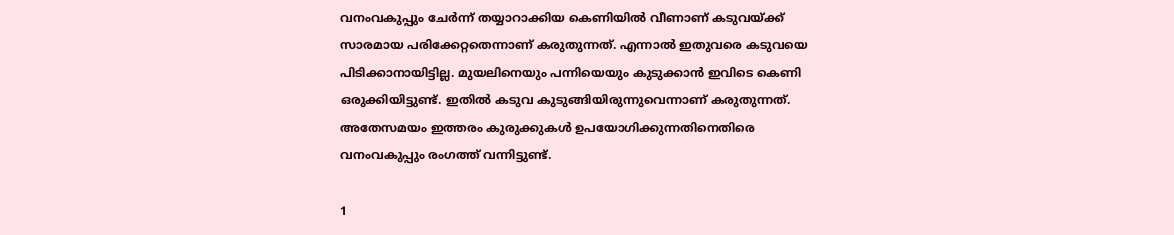വനംവകുപ്പും ചേര്‍ന്ന് തയ്യാറാക്കിയ കെണിയില്‍ വീണാണ് കടുവയ്ക്ക് സാരമായ പരിക്കേറ്റതെന്നാണ് കരുതുന്നത്. എന്നാല്‍ ഇതുവരെ കടുവയെ പിടിക്കാനായിട്ടില്ല. മുയലിനെയും പന്നിയെയും കുടുക്കാന്‍ ഇവിടെ കെണി ഒരുക്കിയിട്ടുണ്ട്. ഇതില്‍ കടുവ കുടുങ്ങിയിരുന്നുവെന്നാണ് കരുതുന്നത്. അതേസമയം ഇത്തരം കുരുക്കുകള്‍ ഉപയോഗിക്കുന്നതിനെതിരെ വനംവകുപ്പും രംഗത്ത് വന്നിട്ടുണ്ട്.

1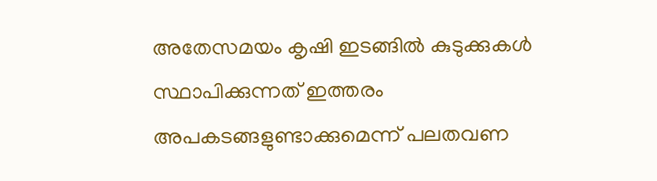അതേസമയം കൃഷി ഇടങ്ങില്‍ കുടുക്കുകള്‍ സ്ഥാപിക്കുന്നത് ഇത്തരം അപകടങ്ങളുണ്ടാക്കുമെന്ന് പലതവണ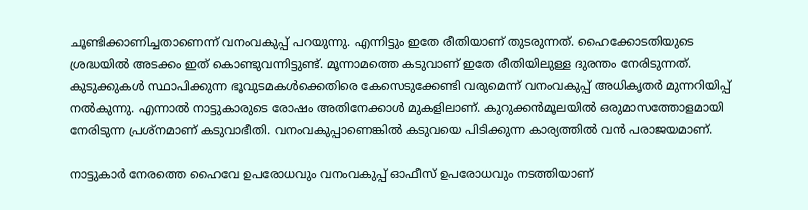ചൂണ്ടിക്കാണിച്ചതാണെന്ന് വനംവകുപ്പ് പറയുന്നു. എന്നിട്ടും ഇതേ രീതിയാണ് തുടരുന്നത്. ഹൈക്കോടതിയുടെ ശ്രദ്ധയില്‍ അടക്കം ഇത് കൊണ്ടുവന്നിട്ടുണ്ട്. മൂന്നാമത്തെ കടുവാണ് ഇതേ രീതിയിലുള്ള ദുരന്തം നേരിടുന്നത്. കുടുക്കുകള്‍ സ്ഥാപിക്കുന്ന ഭൂവുടമകള്‍ക്കെതിരെ കേസെടുക്കേണ്ടി വരുമെന്ന് വനംവകുപ്പ് അധികൃതര്‍ മുന്നറിയിപ്പ് നല്‍കുന്നു. എന്നാല്‍ നാട്ടുകാരുടെ രോഷം അതിനേക്കാള്‍ മുകളിലാണ്. കുറുക്കന്‍മൂലയില്‍ ഒരുമാസത്തോളമായി നേരിടുന്ന പ്രശ്‌നമാണ് കടുവാഭീതി. വനംവകുപ്പാണെങ്കില്‍ കടുവയെ പിടിക്കുന്ന കാര്യത്തില്‍ വന്‍ പരാജയമാണ്.

നാട്ടുകാര്‍ നേരത്തെ ഹൈവേ ഉപരോധവും വനംവകുപ്പ് ഓഫീസ് ഉപരോധവും നടത്തിയാണ്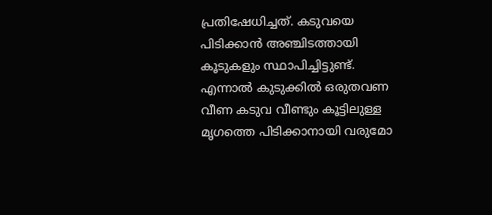പ്രതിഷേധിച്ചത്. കടുവയെ പിടിക്കാന്‍ അഞ്ചിടത്തായി കൂടുകളും സ്ഥാപിച്ചിട്ടുണ്ട്. എന്നാല്‍ കുടുക്കില്‍ ഒരുതവണ വീണ കടുവ വീണ്ടും കൂട്ടിലുള്ള മൃഗത്തെ പിടിക്കാനായി വരുമോ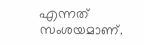എന്നത് സംശയമാണ്.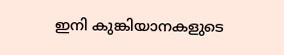ഇനി കുങ്കിയാനകളുടെ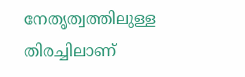നേതൃത്വത്തിലുള്ള തിരച്ചിലാണ്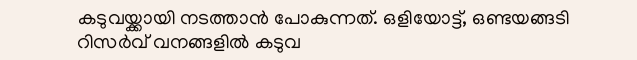കടുവയ്ക്കായി നടത്താന്‍ പോകുന്നത്. ഒളിയോട്ട്, ഒണ്ടയങ്ങടി റിസര്‍വ് വനങ്ങളില്‍ കടുവ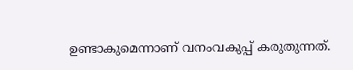ഉണ്ടാകുമെന്നാണ് വനംവകുപ്പ് കരുതുന്നത്.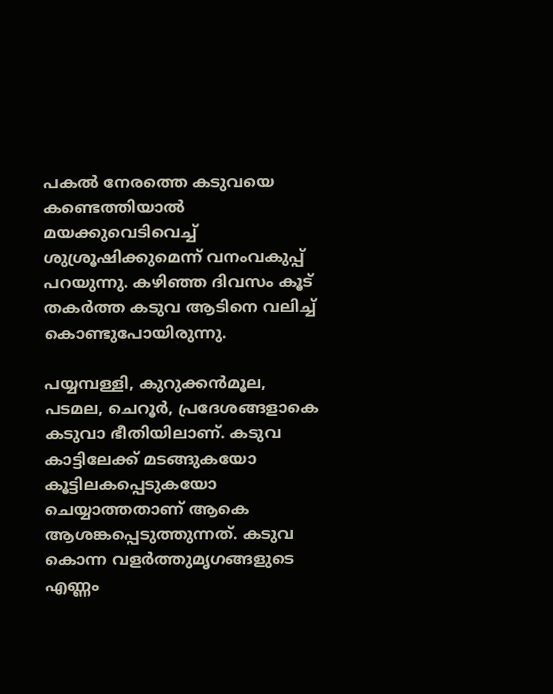പകല്‍ നേരത്തെ കടുവയെ കണ്ടെത്തിയാല്‍ മയക്കുവെടിവെച്ച് ശുശ്രൂഷിക്കുമെന്ന് വനംവകുപ്പ് പറയുന്നു. കഴിഞ്ഞ ദിവസം കൂട് തകര്‍ത്ത കടുവ ആടിനെ വലിച്ച് കൊണ്ടുപോയിരുന്നു.

പയ്യമ്പള്ളി, കുറുക്കന്‍മൂല, പടമല, ചെറൂര്‍, പ്രദേശങ്ങളാകെ കടുവാ ഭീതിയിലാണ്. കടുവ കാട്ടിലേക്ക് മടങ്ങുകയോ കൂട്ടിലകപ്പെടുകയോ ചെയ്യാത്തതാണ് ആകെ ആശങ്കപ്പെടുത്തുന്നത്. കടുവ കൊന്ന വളര്‍ത്തുമൃഗങ്ങളുടെ എണ്ണം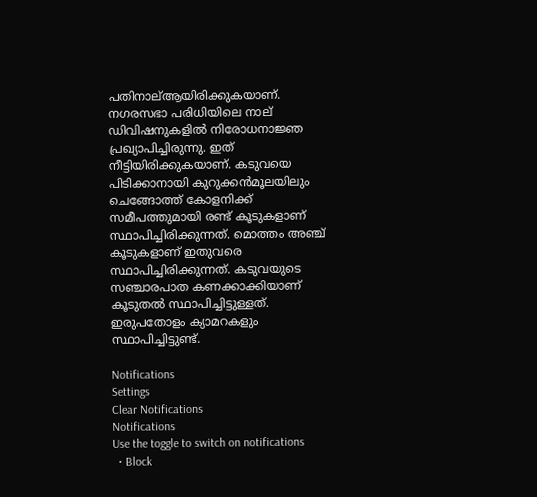പതിനാല്ആയിരിക്കുകയാണ്. നഗരസഭാ പരിധിയിലെ നാല് ഡിവിഷനുകളില്‍ നിരോധനാജ്ഞ പ്രഖ്യാപിച്ചിരുന്നു. ഇത് നീട്ടിയിരിക്കുകയാണ്. കടുവയെ പിടിക്കാനായി കുറുക്കന്‍മൂലയിലും ചെങ്ങോത്ത് കോളനിക്ക് സമീപത്തുമായി രണ്ട് കൂടുകളാണ് സ്ഥാപിച്ചിരിക്കുന്നത്. മൊത്തം അഞ്ച് കൂടുകളാണ് ഇതുവരെ സ്ഥാപിച്ചിരിക്കുന്നത്. കടുവയുടെ സഞ്ചാരപാത കണക്കാക്കിയാണ് കൂടുതല്‍ സ്ഥാപിച്ചിട്ടുള്ളത്. ഇരുപതോളം ക്യാമറകളും സ്ഥാപിച്ചിട്ടുണ്ട്.

Notifications
Settings
Clear Notifications
Notifications
Use the toggle to switch on notifications
  • Block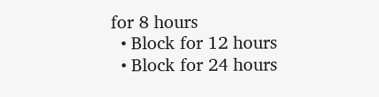for 8 hours
  • Block for 12 hours
  • Block for 24 hours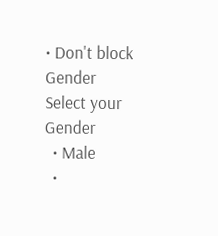• Don't block
Gender
Select your Gender
  • Male
  •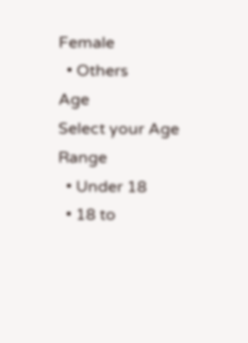Female
  • Others
Age
Select your Age Range
  • Under 18
  • 18 to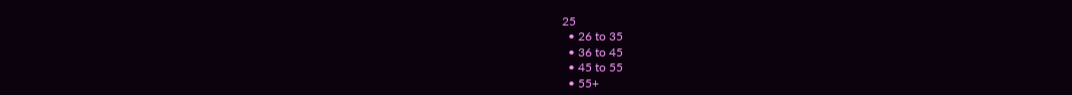25
  • 26 to 35
  • 36 to 45
  • 45 to 55
  • 55+